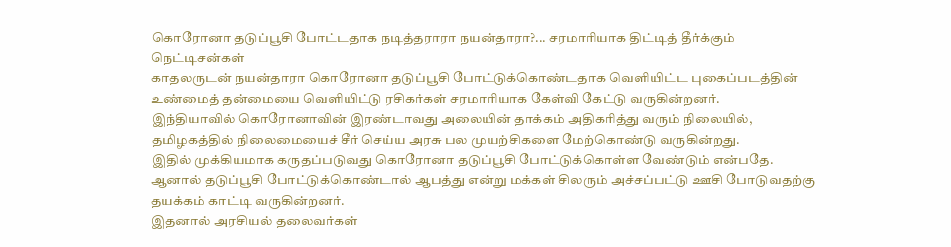கொரோனா தடுப்பூசி போட்டதாக நடித்தராரா நயன்தாரா?... சரமாரியாக திட்டித் தீர்க்கும் நெட்டிசன்கள்
காதலருடன் நயன்தாரா கொரோனா தடுப்பூசி போட்டுக்கொண்டதாக வெளியிட்ட புகைப்படத்தின் உண்மைத் தன்மையை வெளியிட்டு ரசிகர்கள் சரமாரியாக கேள்வி கேட்டு வருகின்றனர்.
இந்தியாவில் கொரோனாவின் இரண்டாவது அலையின் தாக்கம் அதிகரித்து வரும் நிலையில், தமிழகத்தில் நிலைமையைச் சீர் செய்ய அரசு பல முயற்சிகளை மேற்கொண்டு வருகின்றது.
இதில் முக்கியமாக கருதப்படுவது கொரோனா தடுப்பூசி போட்டுக்கொள்ள வேண்டும் என்பதே. ஆனால் தடுப்பூசி போட்டுக்கொண்டால் ஆபத்து என்று மக்கள் சிலரும் அச்சப்பட்டு ஊசி போடுவதற்கு தயக்கம் காட்டி வருகின்றனர்.
இதனால் அரசியல் தலைவர்கள்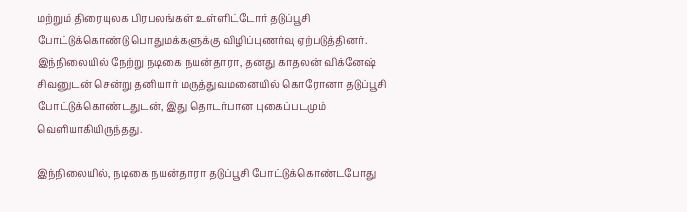மற்றும் திரையுலக பிரபலங்கள் உள்ளிட்டோர் தடுப்பூசி போட்டுக்கொண்டு பொதுமக்களுக்கு விழிப்புணர்வு ஏற்படுத்தினர்.
இந்நிலையில் நேற்று நடிகை நயன்தாரா, தனது காதலன் விக்னேஷ் சிவனுடன் சென்று தனியார் மருத்துவமனையில் கொரோனா தடுப்பூசி போட்டுக்கொண்டதுடன், இது தொடர்பான புகைப்படமும் வெளியாகியிருந்தது.

இந்நிலையில், நடிகை நயன்தாரா தடுப்பூசி போட்டுக்கொண்டபோது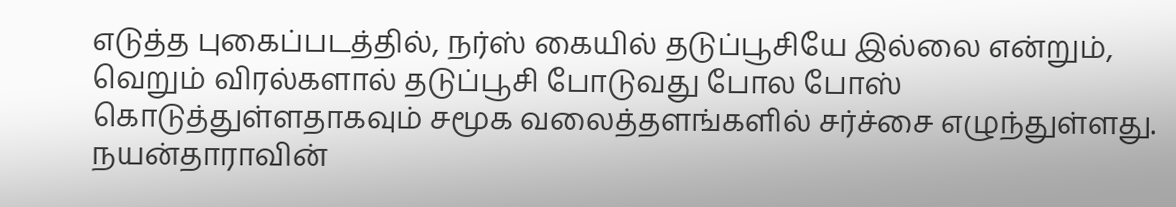எடுத்த புகைப்படத்தில், நர்ஸ் கையில் தடுப்பூசியே இல்லை என்றும், வெறும் விரல்களால் தடுப்பூசி போடுவது போல போஸ் கொடுத்துள்ளதாகவும் சமூக வலைத்தளங்களில் சர்ச்சை எழுந்துள்ளது.
நயன்தாராவின்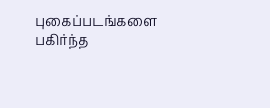புகைப்படங்களை பகிர்ந்த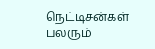நெட்டிசன்கள் பலரும்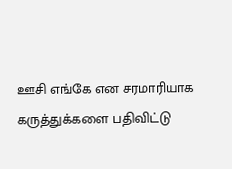ஊசி எங்கே என சரமாரியாக கருத்துக்களை பதிவிட்டு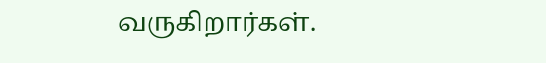வருகிறார்கள்.